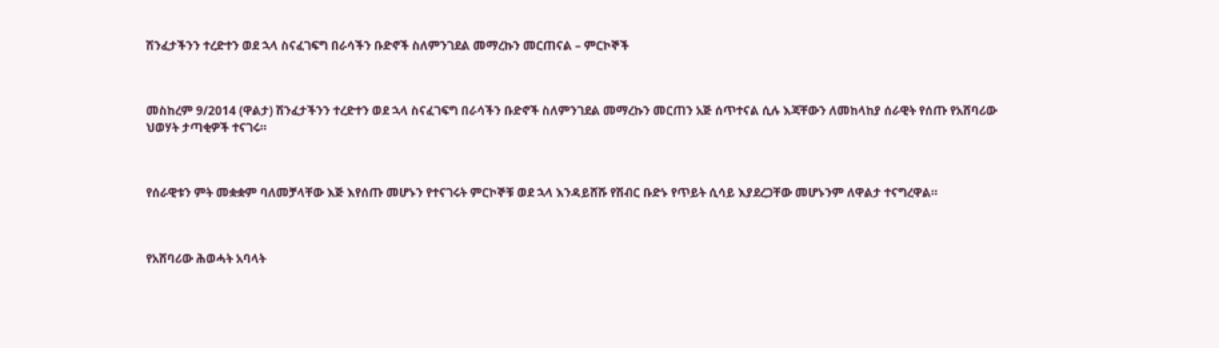ሽንፈታችንን ተረድተን ወደ ኋላ ስናፈገፍግ በራሳችን ቡድኖች ስለምንገደል መማረኩን መርጠናል – ምርኮኞች



መስከረም 9/2014 (ዋልታ) ሽንፈታችንን ተረድተን ወደ ኋላ ስናፈገፍግ በራሳችን ቡድኖች ስለምንገደል መማረኩን መርጠን አጅ ሰጥተናል ሲሉ እጃቸውን ለመከላከያ ሰራዊት የሰጡ የአሸባሪው ህወሃት ታጣቂዎች ተናገሩ።



የሰራዊቱን ምት መቋቋም ባለመቻላቸው እጅ እየሰጡ መሆኑን የተናገሩት ምርኮኞቹ ወደ ኋላ እንዳይሸሹ የሽብር ቡድኑ የጥይት ሲሳይ እያደረጋቸው መሆኑንም ለዋልታ ተናግረዋል።



የአሸባሪው ሕወሓት አባላት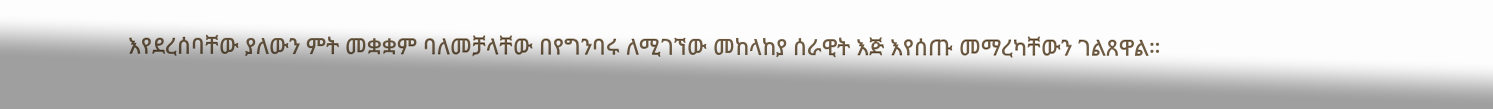እየደረሰባቸው ያለውን ምት መቋቋም ባለመቻላቸው በየግንባሩ ለሚገኘው መከላከያ ሰራዊት እጅ እየሰጡ መማረካቸውን ገልጸዋል።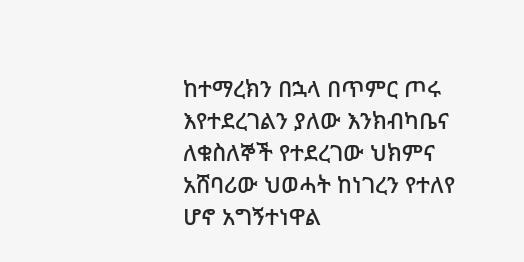ከተማረክን በኋላ በጥምር ጦሩ እየተደረገልን ያለው እንክብካቤና ለቁስለኞች የተደረገው ህክምና አሸባሪው ህወሓት ከነገረን የተለየ ሆኖ አግኝተነዋል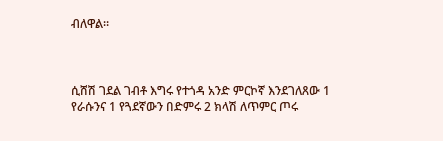ብለዋል።



ሲሸሽ ገደል ገብቶ እግሩ የተጎዳ አንድ ምርኮኛ እንደገለጸው 1 የራሱንና 1 የጓደኛውን በድምሩ 2 ክላሽ ለጥምር ጦሩ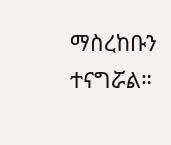ማስረከቡን ተናግሯል።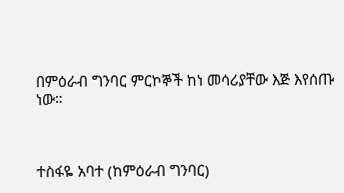በምዕራብ ግንባር ምርኮኞች ከነ መሳሪያቸው እጅ እየሰጡ ነው።



ተስፋዬ አባተ (ከምዕራብ ግንባር)